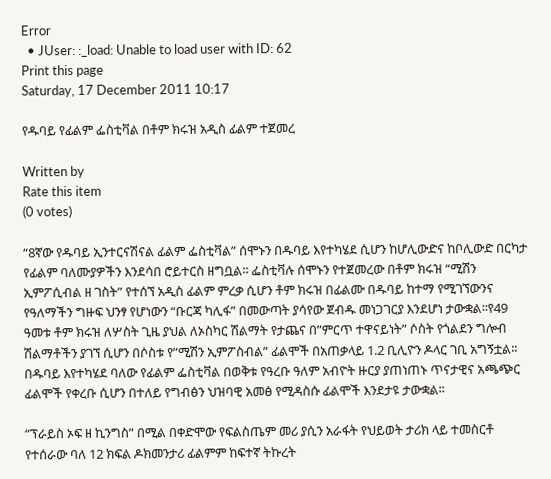Error
  • JUser: :_load: Unable to load user with ID: 62
Print this page
Saturday, 17 December 2011 10:17

የዱባይ የፊልም ፌስቲቫል በቶም ክሩዝ አዲስ ፊልም ተጀመረ

Written by
Rate this item
(0 votes)

“8ኛው የዱባይ ኢንተርናሽናል ፊልም ፌስቲቫል” ሰሞኑን በዱባይ እየተካሄደ ሲሆን ከሆሊውድና ከቦሊውድ በርካታ የፊልም ባለሙያዎችን እንደሳበ ሮይተርስ ዘግቧል፡፡ ፌስቲቫሉ ሰሞኑን የተጀመረው በቶም ክሩዝ “ሚሽን ኢምፖሲብል ዘ ገስት” የተሰኘ አዲስ ፊልም ምረቃ ሲሆን ቶም ክሩዝ በፊልሙ በዱባይ ከተማ የሚገኘውንና የዓለማችን ግዙፍ ህንፃ የሆነውን “ቡርጃ ካሊፋ” በመውጣት ያሳየው ጀብዱ መነጋገርያ እንደሆነ ታውቋል፡፡የ49 ዓመቱ ቶም ክሩዝ ለሦስት ጊዜ ያህል ለኦስካር ሽልማት የታጨና በ”ምርጥ ተዋናይነት” ሶስት የጎልደን ግሎብ ሽልማቶችን ያገኘ ሲሆን በሶስቱ የ”ሚሽን ኢምፖስብል” ፊልሞች በአጠቃላይ 1.2 ቢሊዮን ዶላር ገቢ አግኝቷል፡፡በዱባይ እየተካሄደ ባለው የፊልም ፌስቲቫል በወቅቱ የዓረቡ ዓለም አብዮት ዙርያ ያጠነጠኑ ጥናታዊና አጫጭር ፊልሞች የቀረቡ ሲሆን በተለይ የግብፅን ህዝባዊ አመፅ የሚዳስሱ ፊልሞች እንደታዩ ታውቋል፡፡

“ፕራይስ ኦፍ ዘ ኪንግስ” በሚል በቀድሞው የፍልስጤም መሪ ያሲን አራፋት የህይወት ታሪክ ላይ ተመስርቶ የተሰራው ባለ 12 ክፍል ዶክመንታሪ ፊልምም ከፍተኛ ትኩረት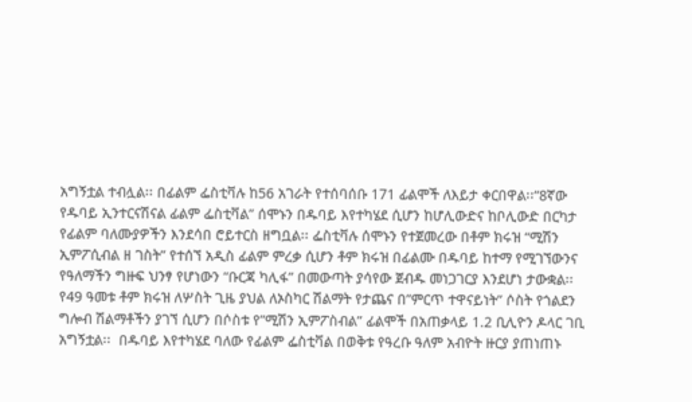አግኝቷል ተብሏል፡፡ በፊልም ፌስቲቫሉ ከ56 አገራት የተሰባሰቡ 171 ፊልሞች ለእይታ ቀርበዋል፡፡“8ኛው የዱባይ ኢንተርናሽናል ፊልም ፌስቲቫል” ሰሞኑን በዱባይ እየተካሄደ ሲሆን ከሆሊውድና ከቦሊውድ በርካታ የፊልም ባለሙያዎችን እንደሳበ ሮይተርስ ዘግቧል፡፡ ፌስቲቫሉ ሰሞኑን የተጀመረው በቶም ክሩዝ “ሚሽን ኢምፖሲብል ዘ ገስት” የተሰኘ አዲስ ፊልም ምረቃ ሲሆን ቶም ክሩዝ በፊልሙ በዱባይ ከተማ የሚገኘውንና የዓለማችን ግዙፍ ህንፃ የሆነውን “ቡርጃ ካሊፋ” በመውጣት ያሳየው ጀብዱ መነጋገርያ እንደሆነ ታውቋል፡፡  የ49 ዓመቱ ቶም ክሩዝ ለሦስት ጊዜ ያህል ለኦስካር ሽልማት የታጨና በ”ምርጥ ተዋናይነት” ሶስት የጎልደን ግሎብ ሽልማቶችን ያገኘ ሲሆን በሶስቱ የ”ሚሽን ኢምፖስብል” ፊልሞች በአጠቃላይ 1.2 ቢሊዮን ዶላር ገቢ አግኝቷል፡፡  በዱባይ እየተካሄደ ባለው የፊልም ፌስቲቫል በወቅቱ የዓረቡ ዓለም አብዮት ዙርያ ያጠነጠኑ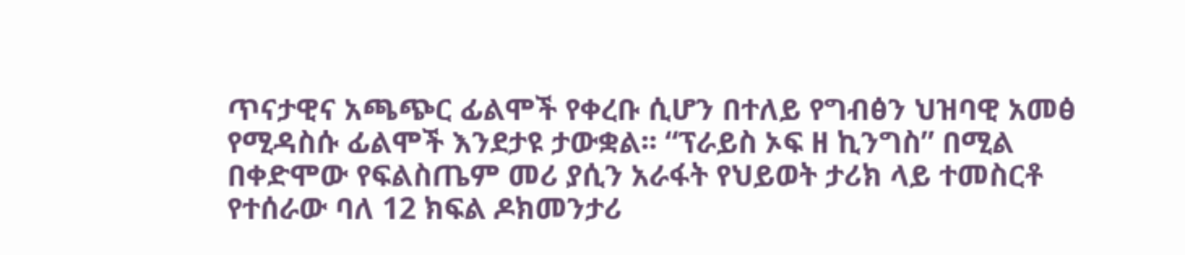ጥናታዊና አጫጭር ፊልሞች የቀረቡ ሲሆን በተለይ የግብፅን ህዝባዊ አመፅ የሚዳስሱ ፊልሞች እንደታዩ ታውቋል፡፡ “ፕራይስ ኦፍ ዘ ኪንግስ” በሚል በቀድሞው የፍልስጤም መሪ ያሲን አራፋት የህይወት ታሪክ ላይ ተመስርቶ የተሰራው ባለ 12 ክፍል ዶክመንታሪ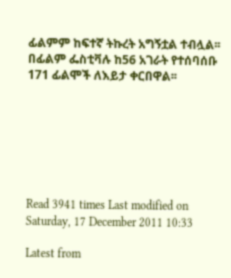ፊልምም ከፍተኛ ትኩረት አግኝቷል ተብሏል፡፡ በፊልም ፌስቲቫሉ ከ56 አገራት የተሰባሰቡ 171 ፊልሞች ለእይታ ቀርበዋል፡፡







Read 3941 times Last modified on Saturday, 17 December 2011 10:33

Latest from